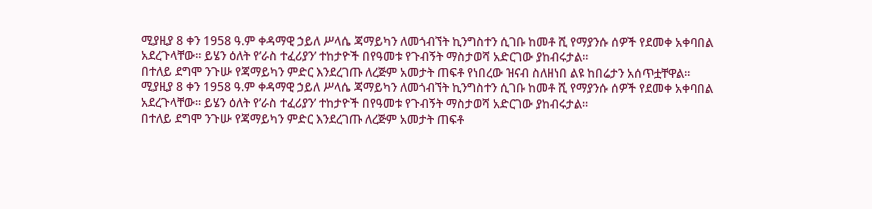ሚያዚያ 8 ቀን 1958 ዓ.ም ቀዳማዊ ኃይለ ሥላሴ ጃማይካን ለመጎብኘት ኪንግስተን ሲገቡ ከመቶ ሺ የማያንሱ ሰዎች የደመቀ አቀባበል አደረጉላቸው። ይሄን ዕለት የ’ራስ ተፈሪያን’ ተከታዮች በየዓመቱ የጉብኝት ማስታወሻ አድርገው ያከብሩታል።
በተለይ ደግሞ ንጉሡ የጃማይካን ምድር እንደረገጡ ለረጅም አመታት ጠፍቶ የነበረው ዝናብ ስለዘነበ ልዩ ከበሬታን አሰጥቷቸዋል።
ሚያዚያ 8 ቀን 1958 ዓ.ም ቀዳማዊ ኃይለ ሥላሴ ጃማይካን ለመጎብኘት ኪንግስተን ሲገቡ ከመቶ ሺ የማያንሱ ሰዎች የደመቀ አቀባበል አደረጉላቸው። ይሄን ዕለት የ’ራስ ተፈሪያን’ ተከታዮች በየዓመቱ የጉብኝት ማስታወሻ አድርገው ያከብሩታል።
በተለይ ደግሞ ንጉሡ የጃማይካን ምድር እንደረገጡ ለረጅም አመታት ጠፍቶ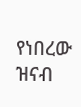የነበረው ዝናብ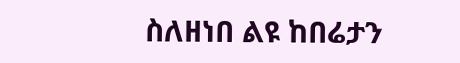ስለዘነበ ልዩ ከበሬታን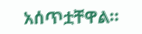አሰጥቷቸዋል።